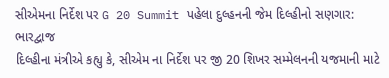સીએમના નિર્દેશ પર G 20 Summit પહેલા દુલ્હનની જેમ દિલ્હીનો સણગાર: ભારદ્વાજ
દિલ્હીના મંત્રીએ કહ્યુ કે, સીએમ ના નિર્દેશ પર જી 20 શિખર સમ્મેલનની યજમાની માટે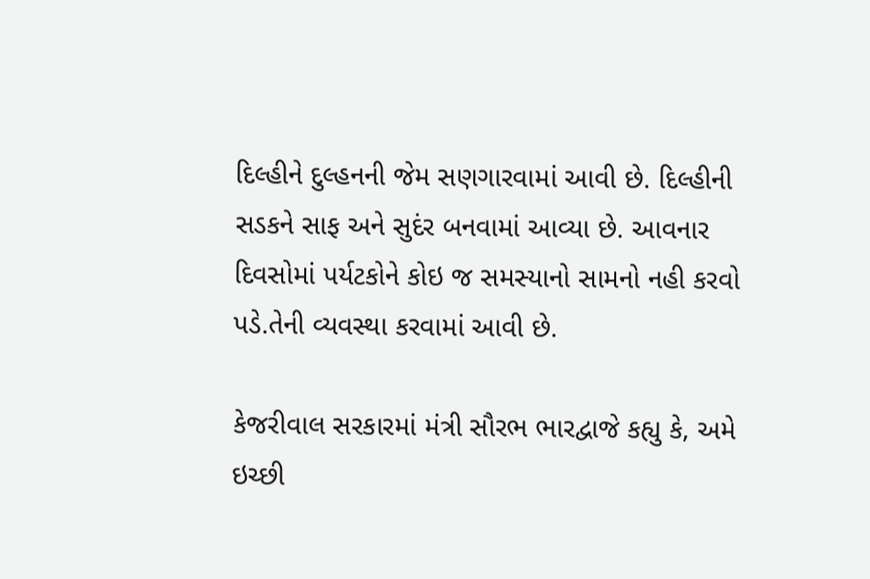દિલ્હીને દુલ્હનની જેમ સણગારવામાં આવી છે. દિલ્હીની સડકને સાફ અને સુદંર બનવામાં આવ્યા છે. આવનાર દિવસોમાં પર્યટકોને કોઇ જ સમસ્યાનો સામનો નહી કરવો પડે.તેની વ્યવસ્થા કરવામાં આવી છે.

કેજરીવાલ સરકારમાં મંત્રી સૌરભ ભારદ્વાજે કહ્યુ કે, અમે ઇચ્છી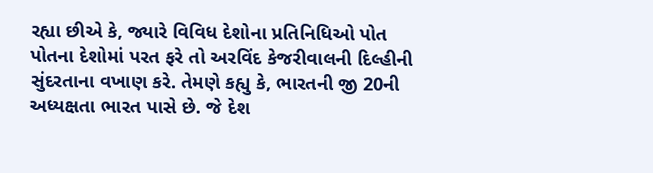રહ્યા છીએ કે, જ્યારે વિવિધ દેશોના પ્રતિનિધિઓ પોત પોતના દેશોમાં પરત ફરે તો અરવિંદ કેજરીવાલની દિલ્હીની સુંદરતાના વખાણ કરે. તેમણે કહ્યુ કે, ભારતની જી 20ની અધ્યક્ષતા ભારત પાસે છે. જે દેશ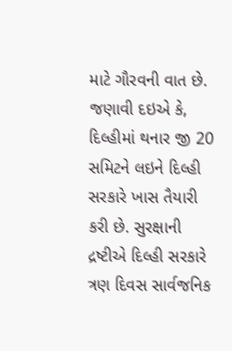માટે ગૌરવની વાત છે.
જણાવી દઇએ કે, દિલ્હીમાં થનાર જી 20 સમિટને લઇને દિલ્હી સરકારે ખાસ તૈયારી કરી છે. સુરક્ષાની દ્રષ્ટીએ દિલ્હી સરકારે ત્રણ દિવસ સાર્વજનિક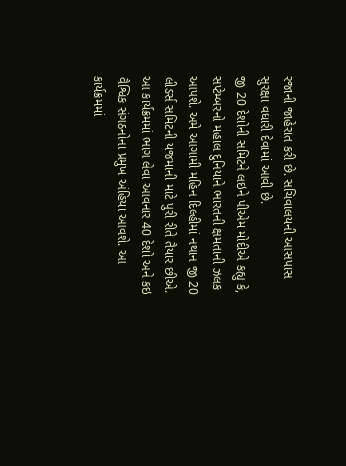રજાની જાહેરાત કરી છે. સચિવાલયની આસપાસ સુરક્ષા વધારી દેવામાં આવી છે.
જી 20 દેશોની સમિટને લઇને પીએમ મોદીએ કહ્યુ કે, સપ્ટેમ્બરનો મહાલ દુનિયાને ભારતની ક્ષમતાની ઝલક આપશે. અમે આગામી મહિન દિલ્હીમાં નથાન જી 20 લીડર્સ સમિટની યજમાની માટે પુરી રીતે તૈયાર છીએ. આ કાર્યક્રમમાં ભાગ લેવા આવનાર 40 દેશો અને કઇ વૈશ્વિક સંગઠનોના પ્રમુખ અંહિયા આવશે. આ કાર્યક્રમમાં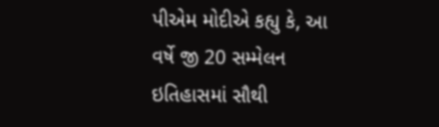પીએમ મોદીએ કહ્યુ કે, આ વર્ષે જી 20 સમ્મેલન ઇતિહાસમાં સૌથી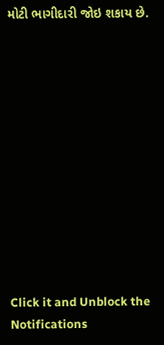મોટી ભાગીદારી જોઇ શકાય છે.












Click it and Unblock the Notifications